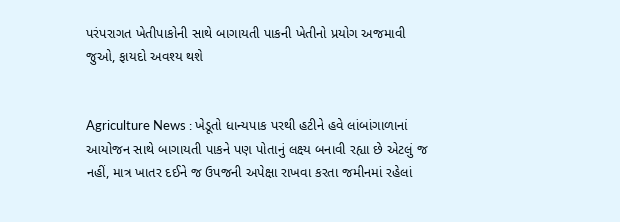પરંપરાગત ખેતીપાકોની સાથે બાગાયતી પાકની ખેતીનો પ્રયોગ અજમાવી જુઓ, ફાયદો અવશ્ય થશે


Agriculture News : ખેડૂતો ધાન્યપાક પરથી હટીને હવે લાંબાંગાળાનાં આયોજન સાથે બાગાયતી પાકને પણ પોતાનું લક્ષ્ય બનાવી રહ્યા છે એટલું જ નહીં, માત્ર ખાતર દઈને જ ઉપજની અપેક્ષા રાખવા કરતા જમીનમાં રહેલાં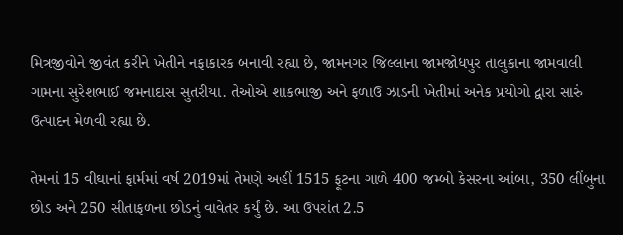મિત્રજીવોને જીવંત કરીને ખેતીને નફાકારક બનાવી રહ્યા છે, જામનગર જિલ્લાના જામજોધપુર તાલુકાના જામવાલી ગામના સુરેશભાઈ જમનાદાસ સુતરીયા. તેઓએ શાકભાજી અને ફળાઉ ઝાડની ખેતીમાં અનેક પ્રયોગો દ્વારા સારું ઉત્પાદન મેળવી રહ્યા છે.

તેમનાં 15 વીઘાનાં ફાર્મમાં વર્ષ 2019માં તેમણે અહીં 1515 ફૂટના ગાળે 400 જમ્બો કેસરના આંબા, 350 લીંબુના છોડ અને 250 સીતાફળના છોડનું વાવેતર કર્યું છે. આ ઉપરાંત 2.5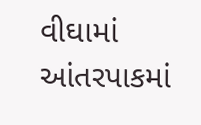વીઘામાં આંતરપાકમાં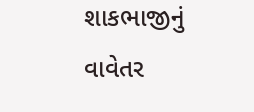શાકભાજીનું વાવેતર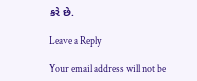કરે છે.

Leave a Reply

Your email address will not be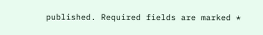published. Required fields are marked *